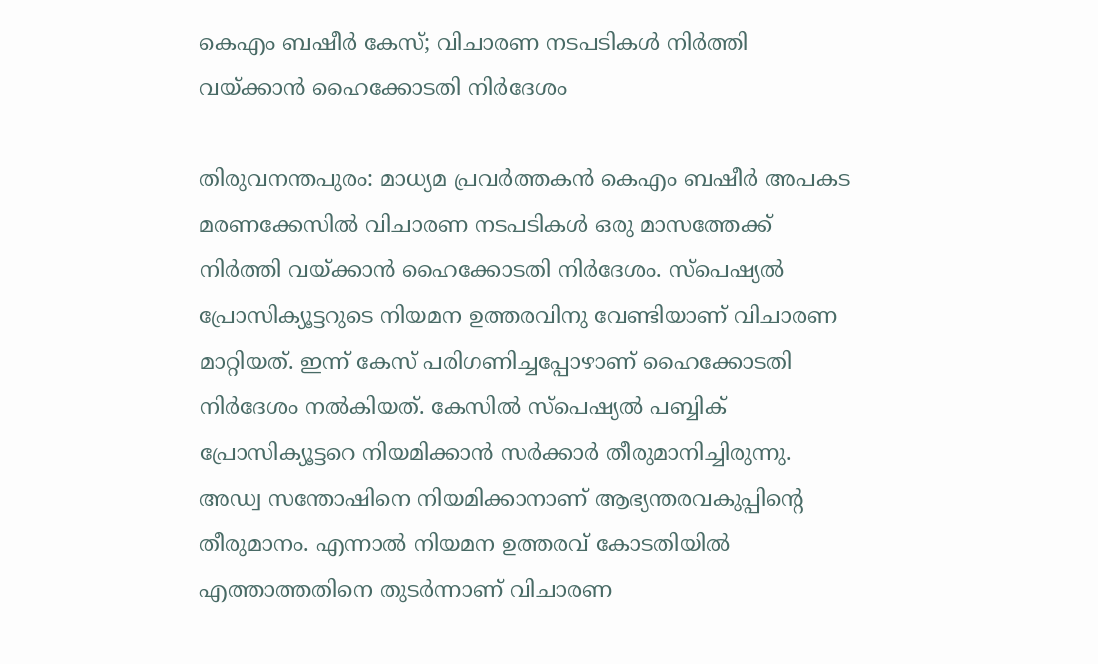കെഎം ബഷീർ കേസ്; വിചാരണ നടപടികൾ നിർത്തി വയ്ക്കാൻ ഹൈക്കോടതി നിർദേശം

തിരുവനന്തപുരം: മാധ്യമ പ്രവർത്തകൻ കെഎം ബഷീർ അപകട മരണക്കേസിൽ വിചാരണ നടപടികൾ ഒരു മാസത്തേക്ക് നിർത്തി വയ്ക്കാൻ ഹൈക്കോടതി നിർദേശം. സ്പെഷ്യൽ പ്രോസിക്യൂട്ടറുടെ നിയമന ഉത്തരവിനു വേണ്ടിയാണ് വിചാരണ മാറ്റിയത്. ഇന്ന് കേസ് പരിഗണിച്ചപ്പോഴാണ് ഹൈക്കോടതി നിർദേശം നൽകിയത്. കേസിൽ സ്‌പെഷ്യൽ പബ്ബിക് പ്രോസിക്യൂട്ടറെ നിയമിക്കാൻ സർക്കാർ തീരുമാനിച്ചിരുന്നു. അഡ്വ സന്തോഷിനെ നിയമിക്കാനാണ് ആഭ്യന്തരവകുപ്പിൻ്റെ തീരുമാനം. എന്നാൽ നിയമന ഉത്തരവ് കോടതിയിൽ എത്താത്തതിനെ തുടർന്നാണ് വിചാരണ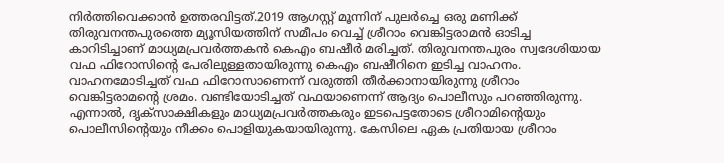നിർത്തിവെക്കാൻ ഉത്തരവിട്ടത്.2019 ആഗസ്റ്റ് മൂന്നിന് പുലര്‍ച്ചെ ഒരു മണിക്ക് തിരുവനന്തപുരത്തെ മ്യൂസിയത്തിന് സമീപം വെച്ച് ശ്രീറാം വെങ്കിട്ടരാമൻ ഓടിച്ച കാറിടിച്ചാണ് മാധ്യമപ്രവർത്തകൻ കെഎം ബഷീർ മരിച്ചത്. തിരുവനന്തപുരം സ്വദേശിയായ വഫ ഫിറോസിന്‍റെ പേരിലുള്ളതായിരുന്നു കെ‌എം ബഷീറിനെ ഇടിച്ച വാഹനം. വാഹനമോടിച്ചത് വഫ ഫിറോസാണെന്ന് വരുത്തി തീർക്കാനായിരുന്നു ശ്രീറാം വെങ്കിട്ടരാമന്‍റെ ശ്രമം. വണ്ടിയോടിച്ചത് വഫയാണെന്ന് ആദ്യം പൊലീസും പറഞ്ഞിരുന്നു. എന്നാല്‍, ദൃക്സാക്ഷികളും മാധ്യമപ്രവർത്തകരും ഇടപെട്ടതോടെ ശ്രീറാമിന്‍റെയും പൊലീസിന്‍റെയും നീക്കം പൊളിയുകയായിരുന്നു. കേസിലെ ഏക പ്രതിയായ ശ്രീറാം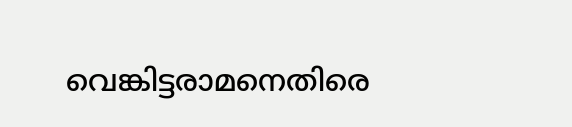വെങ്കിട്ടരാമനെതിരെ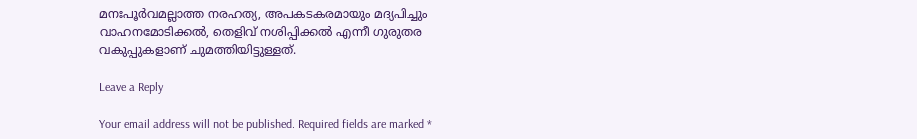മനഃപൂർവമല്ലാത്ത നരഹത്യ, അപകടകരമായും മദ്യപിച്ചും വാഹനമോടിക്കൽ, തെളിവ് നശിപ്പിക്കൽ എന്നീ ഗുരുതര വകുപ്പുകളാണ് ചുമത്തിയിട്ടുള്ളത്.

Leave a Reply

Your email address will not be published. Required fields are marked *